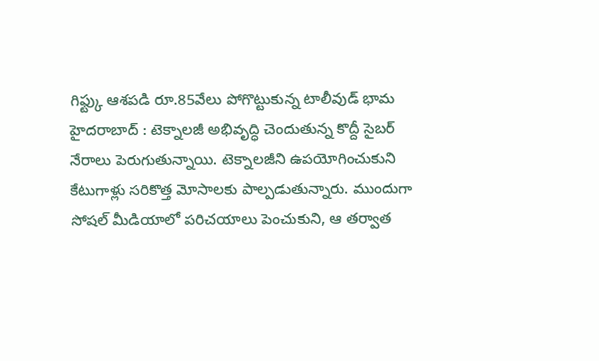గిఫ్ట్కు ఆశపడి రూ.85వేలు పోగొట్టుకున్న టాలీవుడ్ భామ
హైదరాబాద్ : టెక్నాలజీ అభివృద్ధి చెందుతున్న కొద్దీ సైబర్ నేరాలు పెరుగుతున్నాయి. టెక్నాలజీని ఉపయోగించుకుని కేటుగాళ్లు సరికొత్త మోసాలకు పాల్పడుతున్నారు. ముందుగా సోషల్ మీడియాలో పరిచయాలు పెంచుకుని, ఆ తర్వాత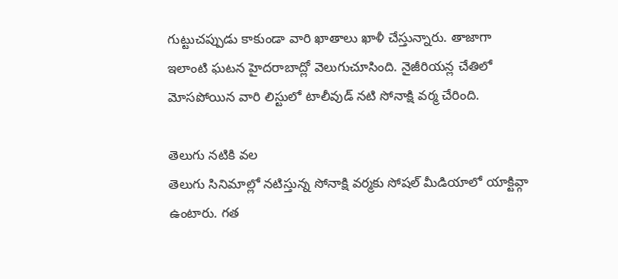గుట్టుచప్పుడు కాకుండా వారి ఖాతాలు ఖాళీ చేస్తున్నారు. తాజాగా ఇలాంటి ఘటన హైదరాబాద్లో వెలుగుచూసింది. నైజీరియన్ల చేతిలో మోసపోయిన వారి లిస్టులో టాలీవుడ్ నటి సోనాక్షి వర్మ చేరింది.

తెలుగు నటికి వల
తెలుగు సినిమాల్లో నటిస్తున్న సోనాక్షి వర్మకు సోషల్ మీడియాలో యాక్టివ్గా ఉంటారు. గత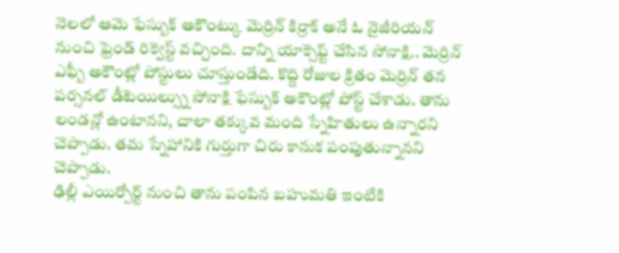నెలలో ఆమె ఫేస్బుక్ అకౌంట్కు మెర్రిన్ కిర్రాక్ అనే ఓ నైజీరియన్ నుంచి ఫ్రెండ్ రిక్వెస్ట్ వచ్చింది. దాన్ని యాక్సెప్ట్ చేసిన సోనాక్షి.. మెర్రిన్ ఎఫ్బీ అకౌంట్లో పోస్టులు చూస్తుండేది. కొద్ది రోజుల క్రితం మెర్రిన్ తన పర్సనల్ డీటెయిల్స్ను సోనాక్షి ఫేస్బుక్ అకౌంట్లో పోస్ట్ చేశాడు. తాను లండన్లో ఉంటానని, చాలా తక్కువ మంది స్నేహితులు ఉన్నారని చెప్పాడు. తమ స్నేహానికి గుర్తుగా చిరు కానుక పంపుతున్నానని చెప్పాడు.
ఢిల్లీ ఎయిర్పోర్ట్ నుంచి తాను పంపిన బహుమతి ఇంటికి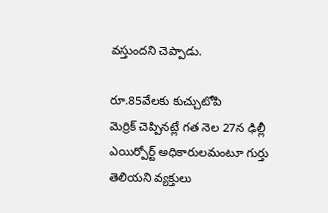వస్తుందని చెప్పాడు.

రూ.85వేలకు కుచ్చుటోపి
మెర్రిక్ చెప్పినట్లే గత నెల 27న ఢిల్లీ ఎయిర్పోర్ట్ అధికారులమంటూ గుర్తు తెలియని వ్యక్తులు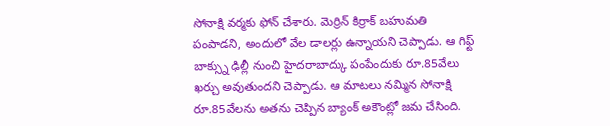సోనాక్షి వర్మకు ఫోన్ చేశారు. మెర్రిన్ కిర్రాక్ బహుమతి పంపాడని, అందులో వేల డాలర్లు ఉన్నాయని చెప్పాడు. ఆ గిఫ్ట్ బాక్స్ను ఢిల్లీ నుంచి హైదరాబాద్కు పంపేందుకు రూ.85వేలు ఖర్చు అవుతుందని చెప్పాడు. ఆ మాటలు నమ్మిన సోనాక్షి రూ.85వేలను అతను చెప్పిన బ్యాంక్ అకౌంట్లో జమ చేసింది.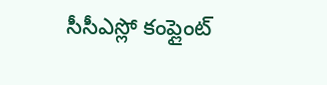సీసీఎస్లో కంప్లైంట్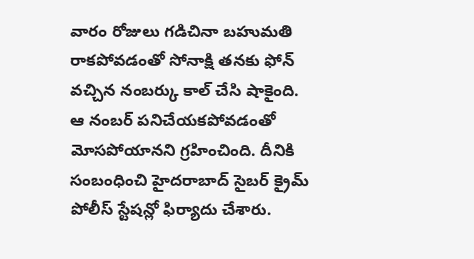వారం రోజులు గడిచినా బహుమతి రాకపోవడంతో సోనాక్షి తనకు ఫోన్ వచ్చిన నంబర్కు కాల్ చేసి షాకైంది. ఆ నంబర్ పనిచేయకపోవడంతో మోసపోయానని గ్రహించింది. దీనికి సంబంధించి హైదరాబాద్ సైబర్ క్రైమ్ పోలీస్ స్టేషన్లో ఫిర్యాదు చేశారు.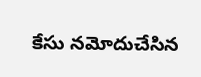కేసు నమోదుచేసిన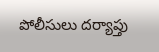పోలీసులు దర్యాప్తు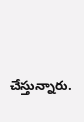చేస్తున్నారు.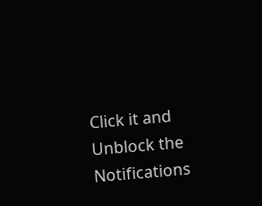Click it and Unblock the Notifications